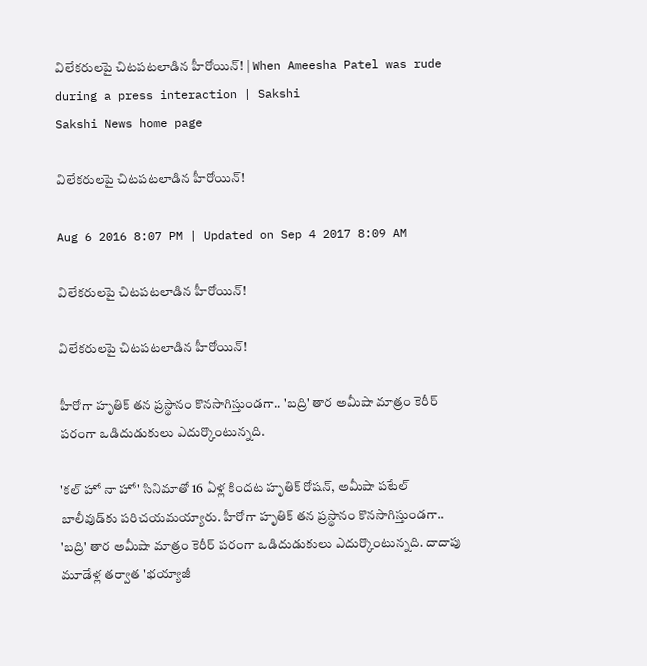విలేకరులపై చిటపటలాడిన హీరోయిన్‌! | When Ameesha Patel was rude during a press interaction | Sakshi
Sakshi News home page

విలేకరులపై చిటపటలాడిన హీరోయిన్‌!

Aug 6 2016 8:07 PM | Updated on Sep 4 2017 8:09 AM

విలేకరులపై చిటపటలాడిన హీరోయిన్‌!

విలేకరులపై చిటపటలాడిన హీరోయిన్‌!

హీరోగా హృతిక్‌ తన ప్రస్థానం కొనసాగిస్తుండగా.. 'బద్రి' తార అమీషా మాత్రం కెరీర్‌ పరంగా ఒడిదుడుకులు ఎదుర్కొంటున్నది.

'కల్‌ హో నా హో' సినిమాతో 16 ఏళ్ల కిందట హృతిక్‌ రోషన్‌, అమీషా పటేల్‌ బాలీవుడ్‌కు పరిచయమయ్యారు. హీరోగా హృతిక్‌ తన ప్రస్థానం కొనసాగిస్తుండగా.. 'బద్రి' తార అమీషా మాత్రం కెరీర్‌ పరంగా ఒడిదుడుకులు ఎదుర్కొంటున్నది. దాదాపు మూడేళ్ల తర్వాత 'భయ్యాజీ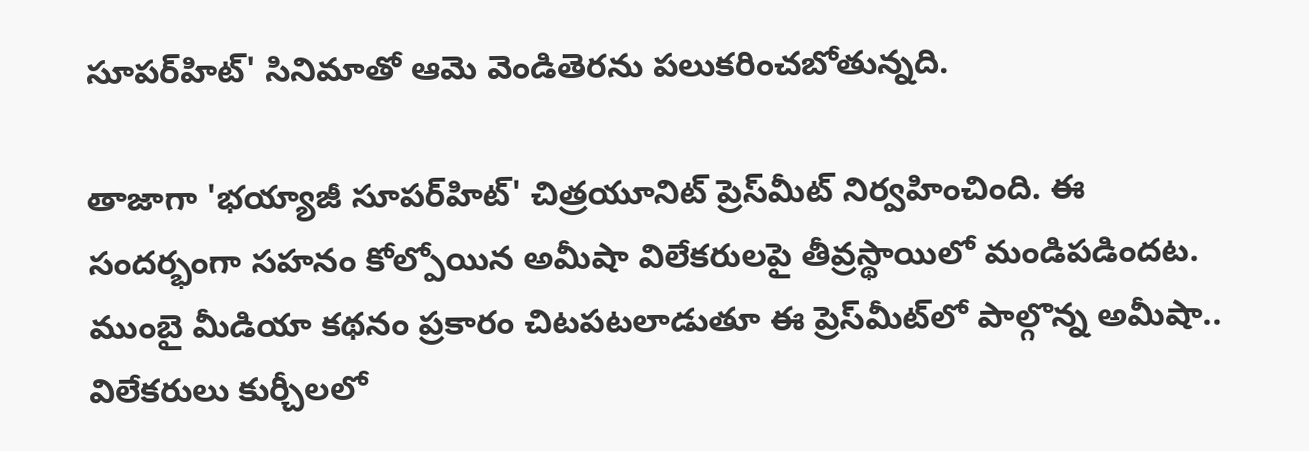సూపర్‌హిట్‌' సినిమాతో ఆమె వెండితెరను పలుకరించబోతున్నది.

తాజాగా 'భయ్యాజీ సూపర్‌హిట్‌' చిత్రయూనిట్‌ ప్రెస్‌మీట్‌ నిర్వహించింది. ఈ సందర్భంగా సహనం కోల్పోయిన అమీషా విలేకరులపై తీవ్రస్థాయిలో మండిపడిందట. ముంబై మీడియా కథనం ప్రకారం చిటపటలాడుతూ ఈ ప్రెస్‌మీట్‌లో పాల్గొన్న అమీషా.. విలేకరులు కుర్చీలలో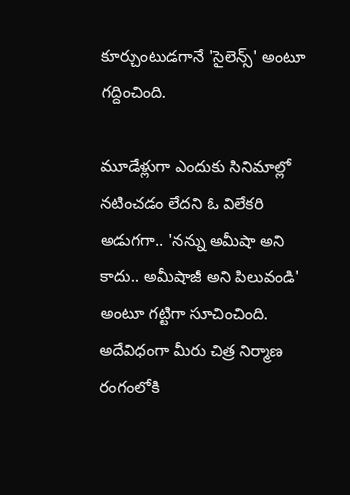కూర్చుంటుడగానే 'సైలెన్స్‌' అంటూ గద్దించింది.

మూడేళ్లుగా ఎందుకు సినిమాల్లో నటించడం లేదని ఓ విలేకరి అడుగగా.. 'నన్ను అమీషా అని కాదు.. అమీషాజీ అని పిలువండి' అంటూ గట్టిగా సూచించింది. అదేవిధంగా మీరు చిత్ర నిర్మాణ రంగంలోకి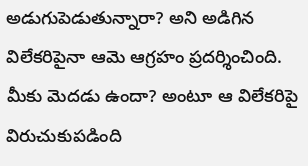అడుగుపెడుతున్నారా? అని అడిగిన విలేకరిపైనా ఆమె ఆగ్రహం ప్రదర్శించింది. మీకు మెదడు ఉందా? అంటూ ఆ విలేకరిపై విరుచుకుపడింది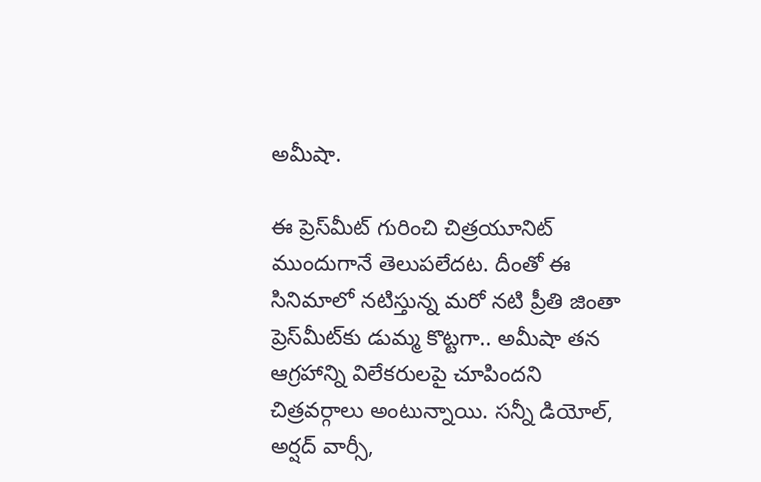అమీషా.

ఈ ప్రెస్‌మీట్‌ గురించి చిత్రయూనిట్‌ ముందుగానే తెలుపలేదట. దీంతో ఈ సినిమాలో నటిస్తున్న మరో నటి ప్రీతి జింతా ప్రెస్‌మీట్‌కు డుమ్మ కొట్టగా.. అమీషా తన ఆగ్రహాన్ని విలేకరులపై చూపిందని చిత్రవర్గాలు అంటున్నాయి. సన్నీ డియోల్‌, అర్షద్‌ వార్సీ,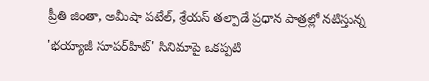ప్రీతి జింతా, అమీషా పటేల్‌, శ్రేయస్ తల్పాడే ప్రధాన పాత్రల్లో నటిస్తున్న 'భయ్యాజీ సూపర్‌హిట్‌' సినిమాపై ఒకప్పటి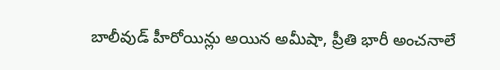బాలీవుడ్‌ హీరోయిన్లు అయిన అమీషా, ప్రీతి భారీ అంచనాలే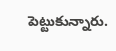పెట్టుకున్నారు.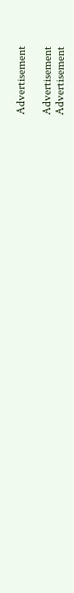Advertisement

Advertisement
Advertisement